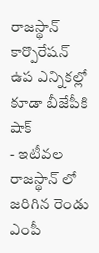రాజస్థాన్ కార్పొరేషన్ ఉప ఎన్నికల్లో కూడా బీజేపీకి షాక్
- ఇటీవల రాజస్థాన్ లో జరిగిన రెండు ఎంపీ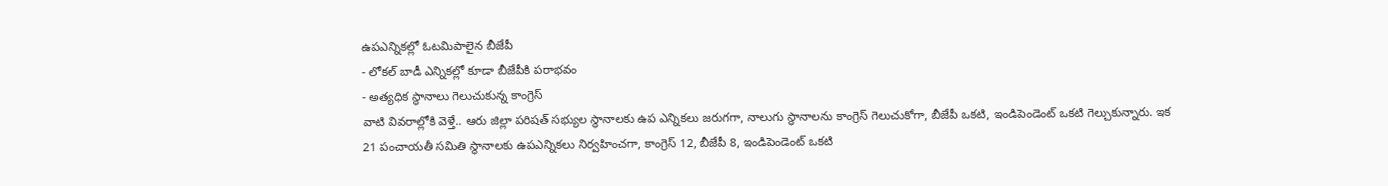ఉపఎన్నికల్లో ఓటమిపాలైన బీజేపీ
- లోకల్ బాడీ ఎన్నికల్లో కూడా బీజేపీకి పరాభవం
- అత్యధిక స్థానాలు గెలుచుకున్న కాంగ్రెస్
వాటి వివరాల్లోకి వెళ్తే.. ఆరు జిల్లా పరిషత్ సభ్యుల స్థానాలకు ఉప ఎన్నికలు జరుగగా, నాలుగు స్థానాలను కాంగ్రెస్ గెలుచుకోగా, బీజేపీ ఒకటి, ఇండిపెండెంట్ ఒకటి గెల్చుకున్నారు. ఇక 21 పంచాయతీ సమితి స్థానాలకు ఉపఎన్నికలు నిర్వహించగా, కాంగ్రెస్ 12, బీజేపీ 8, ఇండిపెండెంట్ ఒకటి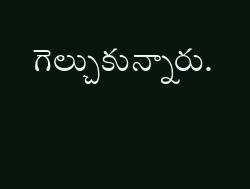గెల్చుకున్నారు.